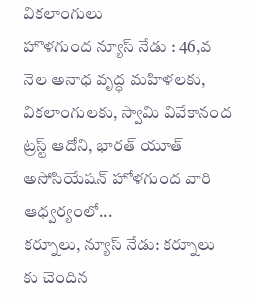వికలాంగులు
హొళగుంద న్యూస్ నేడు : 46,వ నెల అనాధ వృద్ధ మహిళలకు, వికలాంగులకు, స్వామి వివేకానంద ట్రస్ట్ ఆదోని, భారత్ యూత్ అసోసియేషన్ హోళగుంద వారి ఆధ్వర్యంలో...
కర్నూలు, న్యూస్ నేడు: కర్నూలు కు చెందిన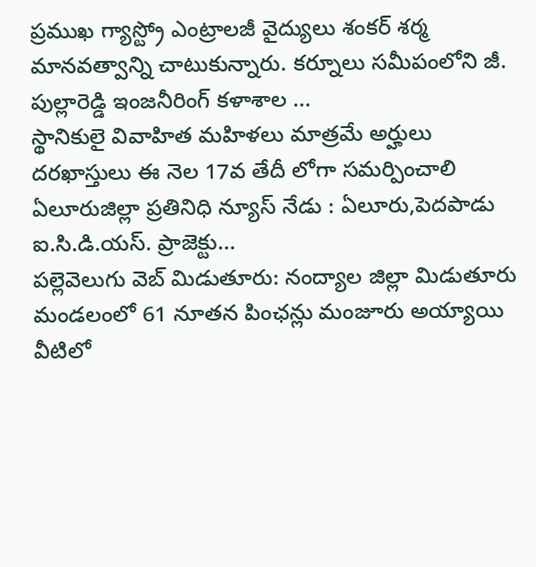ప్రముఖ గ్యాస్ట్రో ఎంట్రాలజీ వైద్యులు శంకర్ శర్మ మానవత్వాన్ని చాటుకున్నారు. కర్నూలు సమీపంలోని జీ. పుల్లారెడ్డి ఇంజనీరింగ్ కళాశాల ...
స్థానికులై వివాహిత మహిళలు మాత్రమే అర్హులు దరఖాస్తులు ఈ నెల 17వ తేదీ లోగా సమర్పించాలి ఏలూరుజిల్లా ప్రతినిధి న్యూస్ నేడు : ఏలూరు,పెదపాడు ఐ.సి.డి.యస్. ప్రాజెక్టు...
పల్లెవెలుగు వెబ్ మిడుతూరు: నంద్యాల జిల్లా మిడుతూరు మండలంలో 61 నూతన పింఛన్లు మంజూరు అయ్యాయి వీటిలో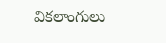వికలాంగులు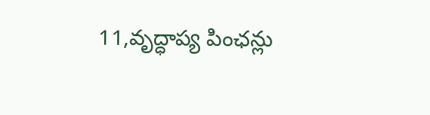11,వృద్ధాప్య పింఛన్లు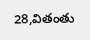28,వితంతు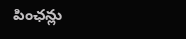పింఛన్లు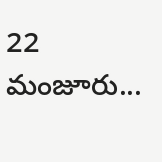22 మంజూరు...